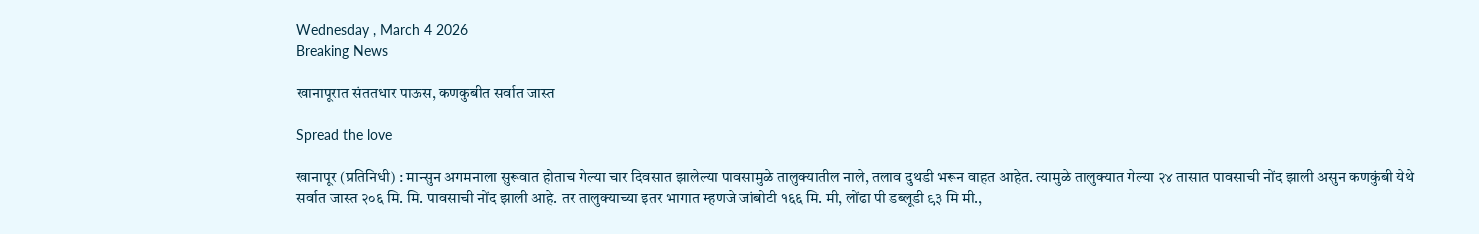Wednesday , March 4 2026
Breaking News

खानापूरात संततधार पाऊस, कणकुबीत सर्वात जास्त

Spread the love

खानापूर (प्रतिनिधी) : मान्सुन अगमनाला सुरूवात होताच गेल्या चार दिवसात झालेल्या पावसामुळे तालुक्यातील नाले, तलाव दुथडी भरून वाहत आहेत. त्यामुळे तालुक्यात गेल्या २४ तासात पावसाची नोंद झाली असुन कणकुंबी येथे सर्वात जास्त २०६ मि. मि. पावसाची नोंद झाली आहे. तर तालुक्याच्या इतर भागात म्हणजे जांबोटी १६६ मि. मी, लोंढा पी डब्लूडी ९३ मि मी.,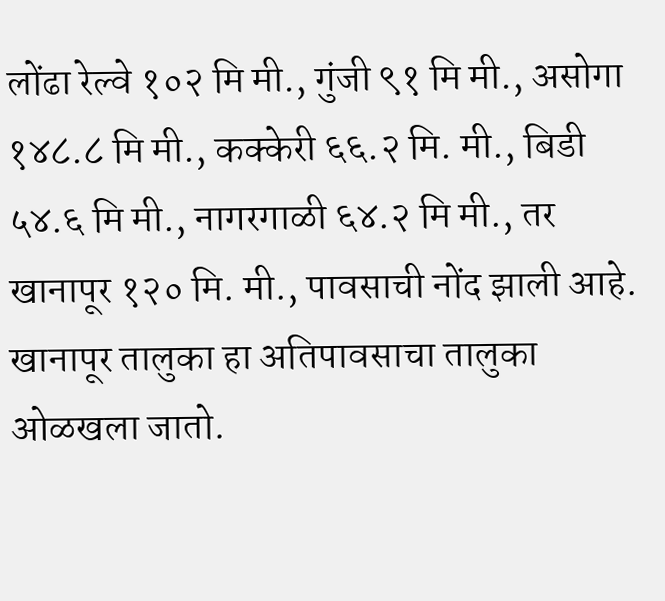लोंढा रेल्वे १०२ मि मी., गुंजी ९१ मि मी., असोगा १४८.८ मि मी., कक्केरी ६६.२ मि. मी., बिडी ५४.६ मि मी., नागरगाळी ६४.२ मि मी., तर खानापूर १२० मि. मी., पावसाची नोंद झाली आहे.
खानापूर तालुका हा अतिपावसाचा तालुका ओळखला जातो.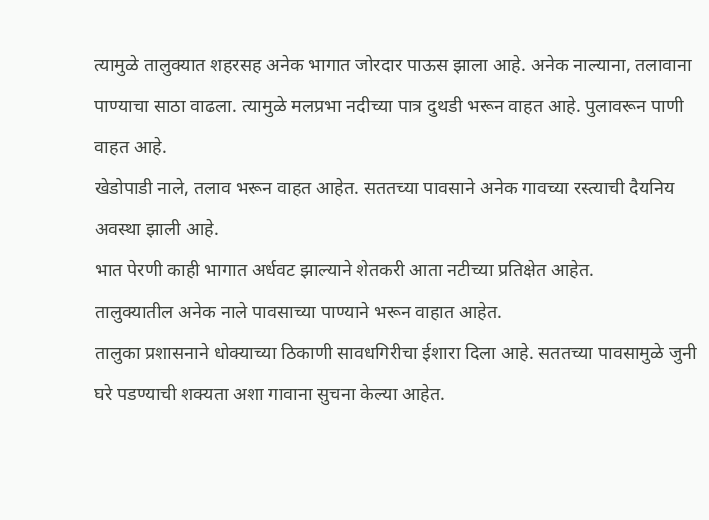त्यामुळे तालुक्यात शहरसह अनेक भागात जोरदार पाऊस झाला आहे. अनेक नाल्याना, तलावाना पाण्याचा साठा वाढला. त्यामुळे मलप्रभा नदीच्या पात्र दुथडी भरून वाहत आहे. पुलावरून पाणी वाहत आहे.
खेडोपाडी नाले, तलाव भरून वाहत आहेत. सततच्या पावसाने अनेक गावच्या रस्त्याची दैयनिय अवस्था झाली आहे.
भात पेरणी काही भागात अर्धवट झाल्याने शेतकरी आता नटीच्या प्रतिक्षेत आहेत.
तालुक्यातील अनेक नाले पावसाच्या पाण्याने भरून वाहात आहेत.
तालुका प्रशासनाने धोक्याच्या ठिकाणी सावधगिरीचा ईशारा दिला आहे. सततच्या पावसामुळे जुनी घरे पडण्याची शक्यता अशा गावाना सुचना केल्या आहेत.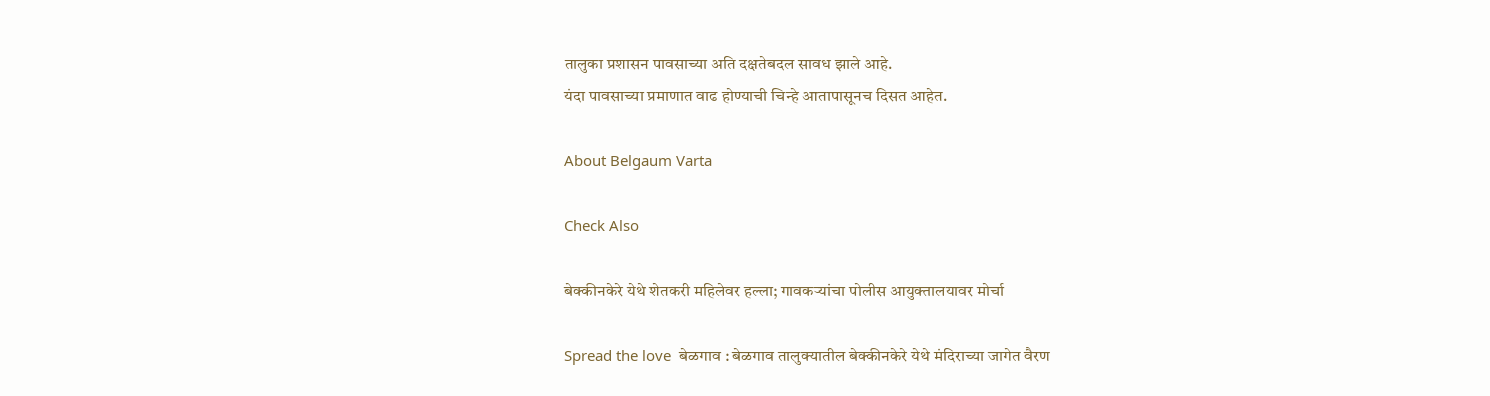तालुका प्रशासन पावसाच्या अति दक्षतेबदल सावध झाले आहे.
यंदा पावसाच्या प्रमाणात वाढ होण्याची चिन्हे आतापासूनच दिसत आहेत.

About Belgaum Varta

Check Also

बेक्कीनकेरे येथे शेतकरी महिलेवर हल्ला; गावकऱ्यांचा पोलीस आयुक्तालयावर मोर्चा

Spread the love  बेळगाव : बेळगाव तालुक्यातील बेक्कीनकेरे येथे मंदिराच्या जागेत वैरण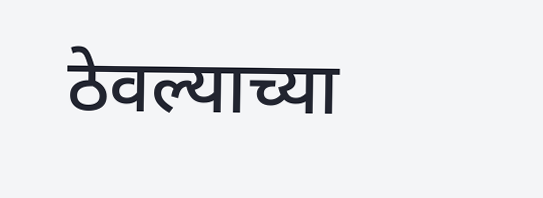ठेवल्याच्या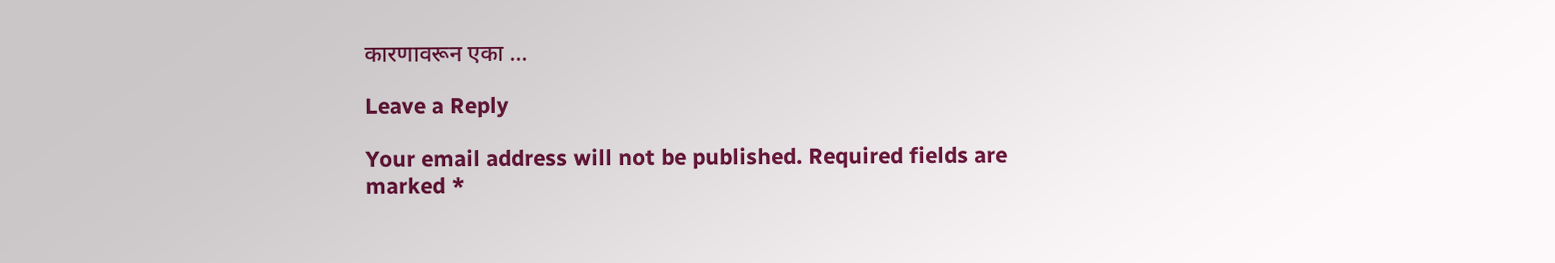कारणावरून एका …

Leave a Reply

Your email address will not be published. Required fields are marked *